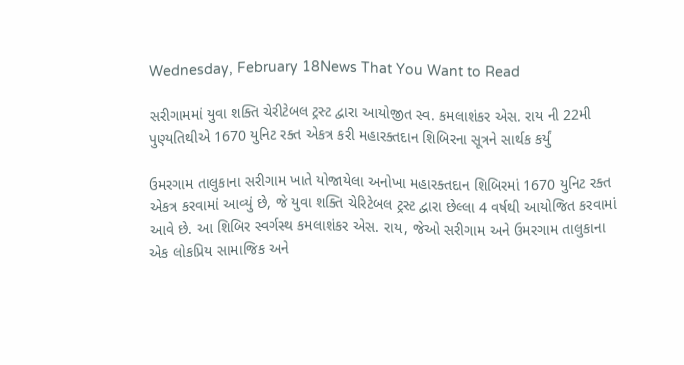Wednesday, February 18News That You Want to Read

સરીગામમાં યુવા શક્તિ ચેરીટેબલ ટ્રસ્ટ દ્વારા આયોજીત સ્વ. કમલાશંકર એસ. રાય ની 22મી પુણ્યતિથીએ 1670 યુનિટ રક્ત એકત્ર કરી મહારક્તદાન શિબિરના સૂત્રને સાર્થક કર્યું

ઉમરગામ તાલુકાના સરીગામ ખાતે યોજાયેલા અનોખા મહારક્તદાન શિબિરમાં 1670 યુનિટ રક્ત એકત્ર કરવામાં આવ્યું છે, જે યુવા શક્તિ ચેરિટેબલ ટ્રસ્ટ દ્વારા છેલ્લા 4 વર્ષથી આયોજિત કરવામાં આવે છે. આ શિબિર સ્વર્ગસ્થ કમલાશંકર એસ. રાય, જેઓ સરીગામ અને ઉમરગામ તાલુકાના એક લોકપ્રિય સામાજિક અને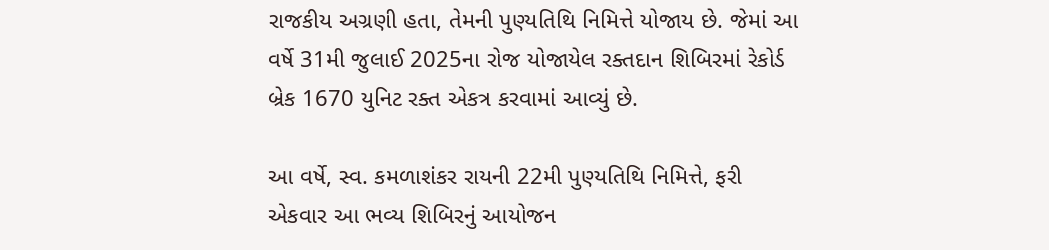રાજકીય અગ્રણી હતા, તેમની પુણ્યતિથિ નિમિત્તે યોજાય છે. જેમાં આ વર્ષે 31મી જુલાઈ 2025ના રોજ યોજાયેલ રક્તદાન શિબિરમાં રેકોર્ડ બ્રેક 1670 યુનિટ રક્ત એકત્ર કરવામાં આવ્યું છે.

આ વર્ષે, સ્વ. કમળાશંકર રાયની 22મી પુણ્યતિથિ નિમિત્તે, ફરી એકવાર આ ભવ્ય શિબિરનું આયોજન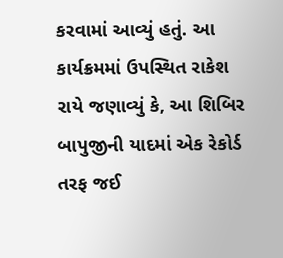કરવામાં આવ્યું હતું. આ કાર્યક્રમમાં ઉપસ્થિત રાકેશ રાયે જણાવ્યું કે, આ શિબિર બાપુજીની યાદમાં એક રેકોર્ડ તરફ જઈ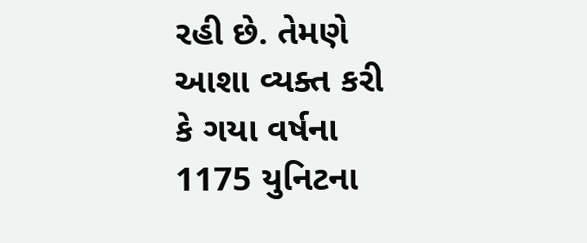રહી છે. તેમણે આશા વ્યક્ત કરી કે ગયા વર્ષના 1175 યુનિટના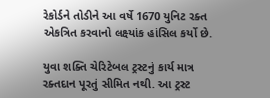રેકોર્ડને તોડીને આ વર્ષે 1670 યુનિટ રક્ત એકત્રિત કરવાનો લક્ષ્યાંક હાંસિલ કર્યો છે.

યુવા શક્તિ ચેરિટેબલ ટ્રસ્ટનું કાર્ય માત્ર રક્તદાન પૂરતું સીમિત નથી. આ ટ્રસ્ટ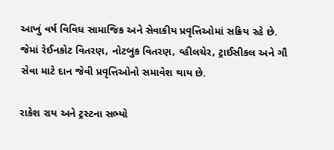આખું વર્ષ વિવિધ સામાજિક અને સેવાકીય પ્રવૃત્તિઓમાં સક્રિય રહે છે. જેમાં રેઈનકોટ વિતરણ, નોટબુક વિતરણ, વ્હીલચેર, ટ્રાઈસીકલ અને ગૌ સેવા માટે દાન જેવી પ્રવૃત્તિઓનો સમાવેશ થાય છે.

રાકેશ રાય અને ટ્રસ્ટના સભ્યો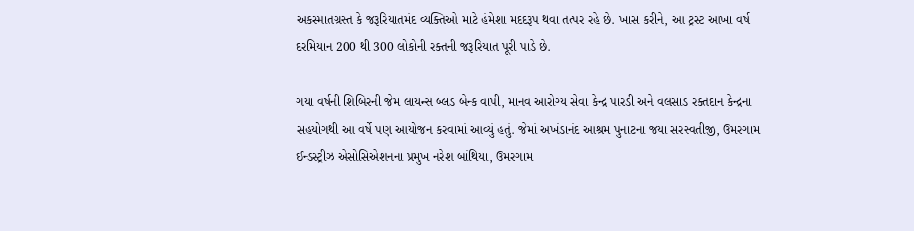અકસ્માતગ્રસ્ત કે જરૂરિયાતમંદ વ્યક્તિઓ માટે હંમેશા મદદરૂપ થવા તત્પર રહે છે. ખાસ કરીને, આ ટ્રસ્ટ આખા વર્ષ દરમિયાન 200 થી 300 લોકોની રક્તની જરૂરિયાત પૂરી પાડે છે.

ગયા વર્ષની શિબિરની જેમ લાયન્સ બ્લડ બેન્ક વાપી, માનવ આરોગ્ય સેવા કેન્દ્ર પારડી અને વલસાડ રક્તદાન કેન્દ્રના સહયોગથી આ વર્ષે પણ આયોજન કરવામાં આવ્યું હતું. જેમાં અખંડાનંદ આશ્રમ પુનાટના જયા સરસ્વતીજી, ઉમરગામ ઈન્ડસ્ટ્રીઝ એસોસિએશનના પ્રમુખ નરેશ બાંથિયા, ઉમરગામ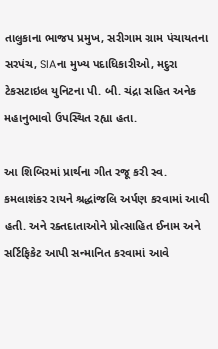તાલુકાના ભાજપ પ્રમુખ, સરીગામ ગ્રામ પંચાયતના સરપંચ, SIAના મુખ્ય પદાધિકારીઓ, મદુરા ટેકસટાઇલ યુનિટના પી. બી. ચંદ્રા સહિત અનેક મહાનુભાવો ઉપસ્થિત રહ્યા હતા.

આ શિબિરમાં પ્રાર્થના ગીત રજૂ કરી સ્વ. કમલાશંકર રાયને શ્રદ્ધાંજલિ અર્પણ કરવામાં આવી હતી. અને રક્તદાતાઓને પ્રોત્સાહિત ઈનામ અને સર્ટિફિકેટ આપી સન્માનિત કરવામાં આવે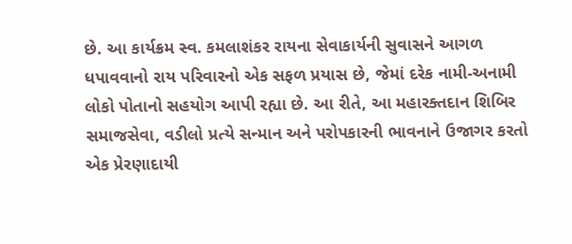છે. આ કાર્યક્રમ સ્વ. કમલાશંકર રાયના સેવાકાર્યની સુવાસને આગળ ધપાવવાનો રાય પરિવારનો એક સફળ પ્રયાસ છે, જેમાં દરેક નામી-અનામી લોકો પોતાનો સહયોગ આપી રહ્યા છે. આ રીતે, આ મહારક્તદાન શિબિર સમાજસેવા, વડીલો પ્રત્યે સન્માન અને પરોપકારની ભાવનાને ઉજાગર કરતો એક પ્રેરણાદાયી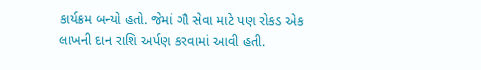કાર્યક્રમ બન્યો હતો. જેમાં ગૌ સેવા માટે પણ રોકડ એક લાખની દાન રાશિ અર્પણ કરવામાં આવી હતી.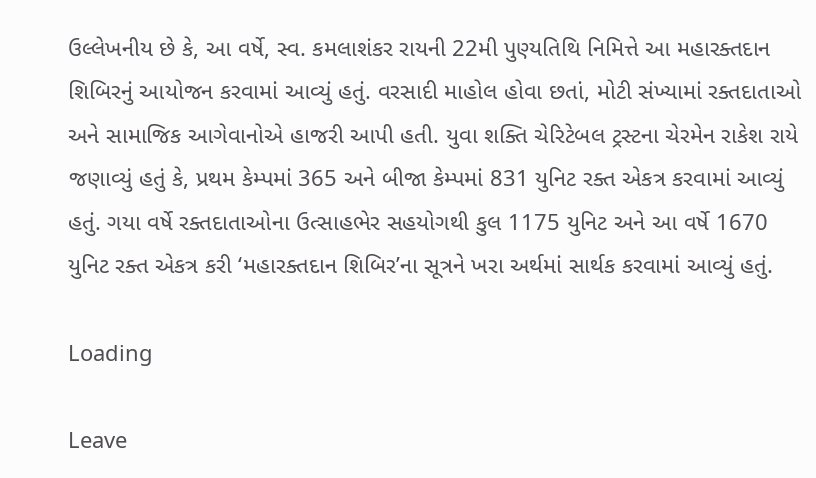ઉલ્લેખનીય છે કે, આ વર્ષે, સ્વ. કમલાશંકર રાયની 22મી પુણ્યતિથિ નિમિત્તે આ મહારક્તદાન શિબિરનું આયોજન કરવામાં આવ્યું હતું. વરસાદી માહોલ હોવા છતાં, મોટી સંખ્યામાં રક્તદાતાઓ અને સામાજિક આગેવાનોએ હાજરી આપી હતી. યુવા શક્તિ ચેરિટેબલ ટ્રસ્ટના ચેરમેન રાકેશ રાયે જણાવ્યું હતું કે, પ્રથમ કેમ્પમાં 365 અને બીજા કેમ્પમાં 831 યુનિટ રક્ત એકત્ર કરવામાં આવ્યું હતું. ગયા વર્ષે રક્તદાતાઓના ઉત્સાહભેર સહયોગથી કુલ 1175 યુનિટ અને આ વર્ષે 1670 યુનિટ રક્ત એકત્ર કરી ‘મહારક્તદાન શિબિર’ના સૂત્રને ખરા અર્થમાં સાર્થક કરવામાં આવ્યું હતું.

Loading

Leave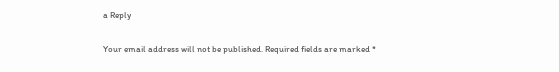a Reply

Your email address will not be published. Required fields are marked *